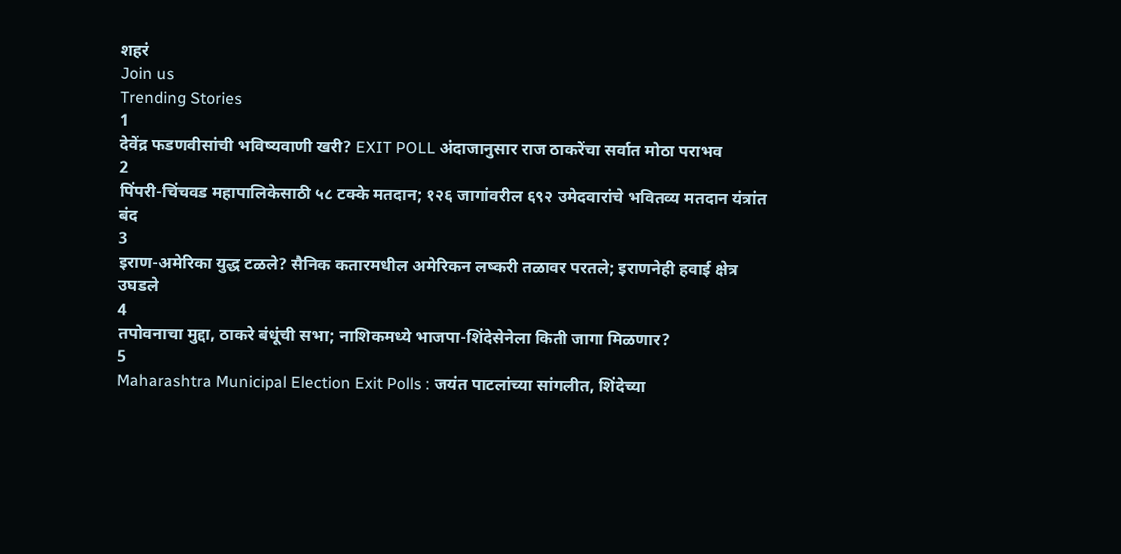शहरं
Join us
Trending Stories
1
देवेंद्र फडणवीसांची भविष्यवाणी खरी? EXIT POLL अंदाजानुसार राज ठाकरेंचा सर्वात मोठा पराभव
2
पिंपरी-चिंचवड महापालिकेसाठी ५८ टक्के मतदान; १२६ जागांवरील ६९२ उमेदवारांचे भवितव्य मतदान यंत्रांत बंद
3
इराण-अमेरिका युद्ध टळले? सैनिक कतारमधील अमेरिकन लष्करी तळावर परतले; इराणनेही हवाई क्षेत्र उघडले
4
तपोवनाचा मुद्दा, ठाकरे बंधूंची सभा; नाशिकमध्ये भाजपा-शिंदेसेनेला किती जागा मिळणार?
5
Maharashtra Municipal Election Exit Polls : जयंत पाटलांच्या सांगलीत, शिंदेच्या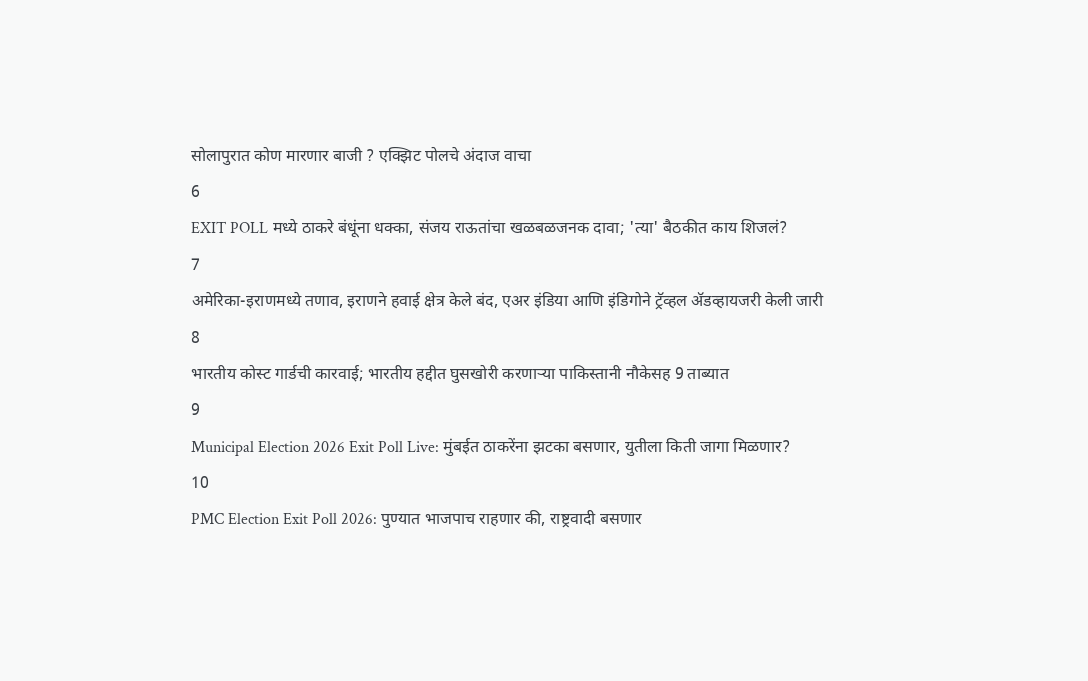सोलापुरात कोण मारणार बाजी ? एक्झिट पोलचे अंदाज वाचा
6
EXIT POLL मध्ये ठाकरे बंधूंना धक्का, संजय राऊतांचा खळबळजनक दावा; 'त्या' बैठकीत काय शिजलं?
7
अमेरिका-इराणमध्ये तणाव, इराणने हवाई क्षेत्र केले बंद, एअर इंडिया आणि इंडिगोने ट्रॅव्हल अ‍ॅडव्हायजरी केली जारी
8
भारतीय कोस्ट गार्डची कारवाई; भारतीय हद्दीत घुसखोरी करणाऱ्या पाकिस्तानी नौकेसह 9 ताब्यात
9
Municipal Election 2026 Exit Poll Live: मुंबईत ठाकरेंना झटका बसणार, युतीला किती जागा मिळणार?
10
PMC Election Exit Poll 2026: पुण्यात भाजपाच राहणार की, राष्ट्रवादी बसणार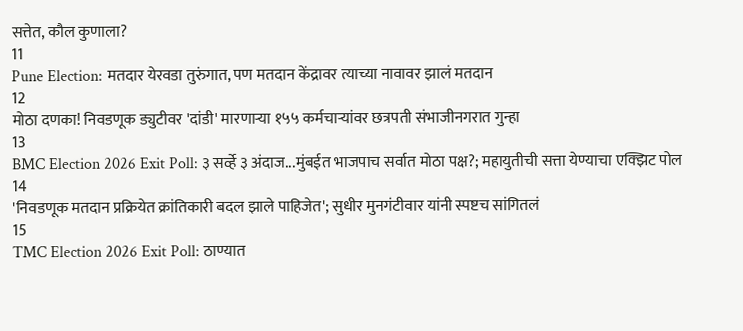सत्तेत, कौल कुणाला?
11
Pune Election: मतदार येरवडा तुरुंगात, पण मतदान केंद्रावर त्याच्या नावावर झालं मतदान
12
मोठा दणका! निवडणूक ड्युटीवर 'दांडी' मारणाऱ्या १५५ कर्मचाऱ्यांवर छत्रपती संभाजीनगरात गुन्हा
13
BMC Election 2026 Exit Poll: ३ सर्व्हे ३ अंदाज...मुंबईत भाजपाच सर्वात मोठा पक्ष?; महायुतीची सत्ता येण्याचा एक्झिट पोल
14
'निवडणूक मतदान प्रक्रियेत क्रांतिकारी बदल झाले पाहिजेत'; सुधीर मुनगंटीवार यांनी स्पष्टच सांगितलं
15
TMC Election 2026 Exit Poll: ठाण्यात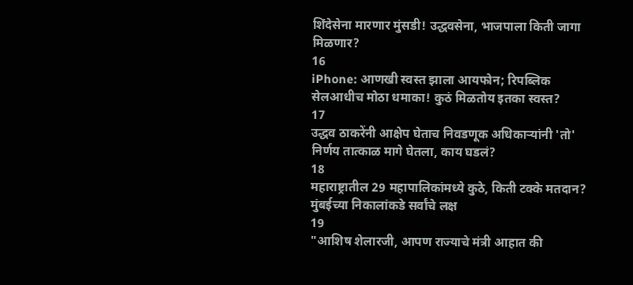शिंदेसेना मारणार मुंसडी! उद्धवसेना, भाजपाला किती जागा मिळणार?
16
iPhone: आणखी स्वस्त झाला आयफोन; रिपब्लिक सेलआधीच मोठा धमाका! कुठं मिळतोय इतका स्वस्त?
17
उद्धव ठाकरेंनी आक्षेप घेताच निवडणूक अधिकाऱ्यांनी 'तो' निर्णय तात्काळ मागे घेतला, काय घडलं?
18
महाराष्ट्रातील 29 महापालिकांमध्ये कुठे, किती टक्के मतदान? मुंबईच्या निकालांकडे सर्वांचे लक्ष
19
"आशिष शेलारजी, आपण राज्याचे मंत्री आहात की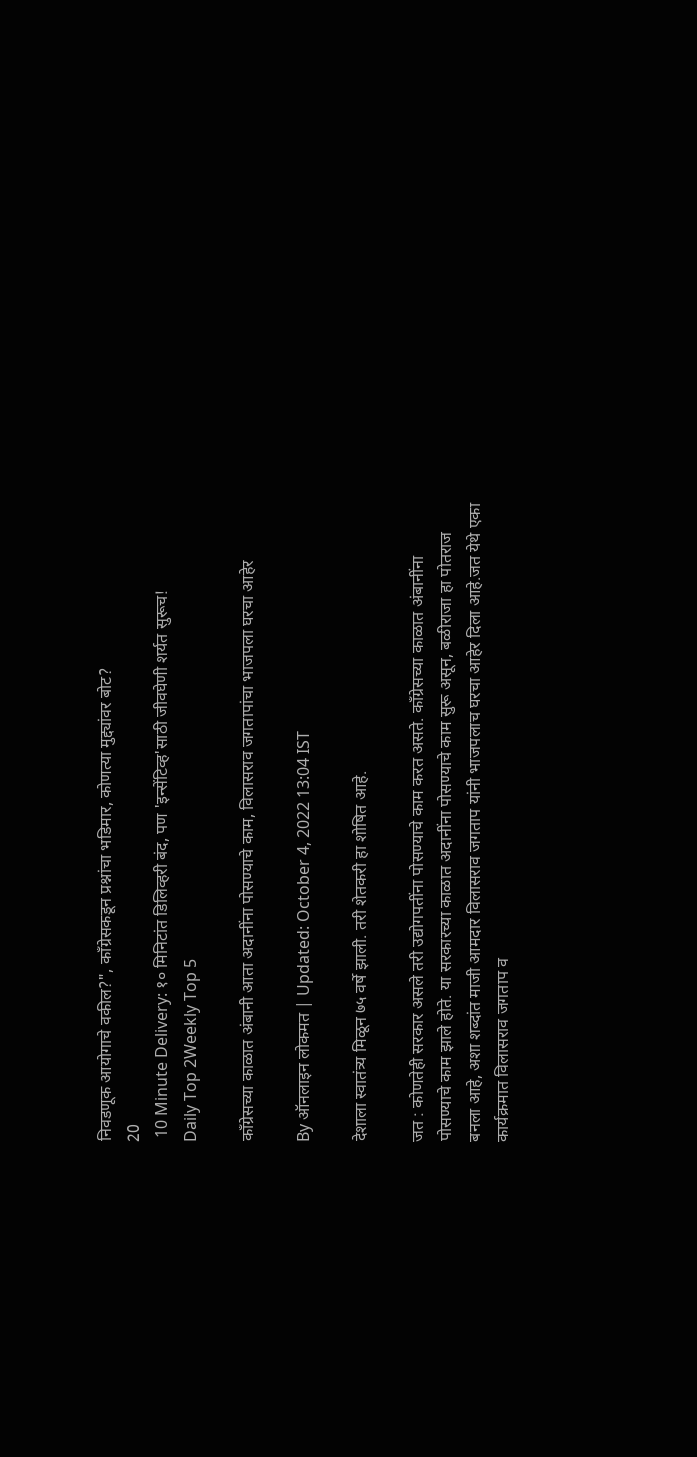निवडणूक आयोगाचे वकील?", काँग्रेसकडून प्रश्नांचा भडिमार, कोणत्या मुद्द्यांवर बोट?
20
 10 Minute Delivery: १० मिनिटांत डिलिव्हरी बंद, पण 'इन्सेंटिव्ह'साठी जीवघेणी शर्यत सुरूच!
Daily Top 2Weekly Top 5

काँग्रेसच्या काळात अंबानी आता अदानींना पोसण्याचे काम, विलासराव जगतापांचा भाजपला घरचा आहेर

By ऑनलाइन लोकमत | Updated: October 4, 2022 13:04 IST

देशाला स्वातंत्र्य मिळून ७५ वर्षे झाली. तरी शेतकरी हा शोषित आहे.

जत : कोणतेही सरकार असले तरी उद्योगपतींना पोसण्याचे काम करत असते. काँग्रेसच्या काळात अंबानींना पोसण्याचे काम झाले होते. या सरकारच्या काळात अदानींना पोसण्याचे काम सुरू असून, बळीराजा हा पोतराज बनला आहे, अशा शब्दांत माजी आमदार विलासराव जगताप यांनी भाजपलाच घरचा आहेर दिला आहे.जत येथे एका कार्यक्रमात विलासराव जगताप व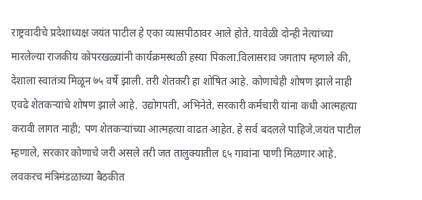राष्ट्रवादीचे प्रदेशाध्यक्ष जयंत पाटील हे एका व्यासपीठावर आले होते. यावेळी दोन्ही नेत्यांच्या मारलेल्या राजकीय कोपरखळ्यांनी कार्यक्रमस्थळी हस्या पिकला.विलासराव जगताप म्हणाले की, देशाला स्वातंत्र्य मिळून ७५ वर्षे झाली. तरी शेतकरी हा शोषित आहे. कोणाचेही शोषण झाले नाही एवढे शेतकऱ्यांचे शोषण झाले आहे. उद्योगपती, अभिनेते, सरकारी कर्मचारी यांना कधी आत्महत्या करावी लागत नाही; पण शेतकऱ्यांच्या आत्महत्या वाढत आहेत. हे सर्व बदलले पाहिजे.जयंत पाटील म्हणाले, सरकार कोणाचे जरी असले तरी जत तालुक्यातील ६५ गावांना पाणी मिळणार आहे. लवकरच मंत्रिमंडळाच्या बैठकीत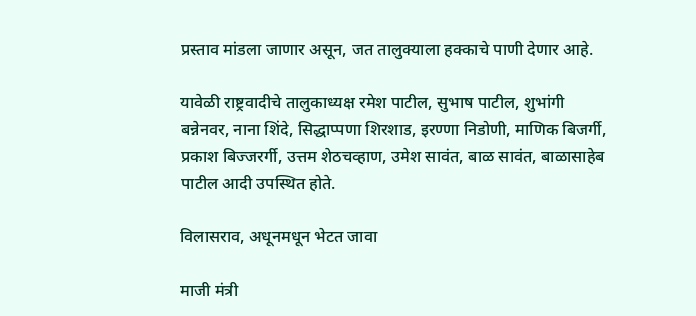प्रस्ताव मांडला जाणार असून, जत तालुक्याला हक्काचे पाणी देणार आहे.

यावेळी राष्ट्रवादीचे तालुकाध्यक्ष रमेश पाटील, सुभाष पाटील, शुभांगी बन्नेनवर, नाना शिंदे, सिद्धाप्पणा शिरशाड, इरण्णा निडोणी, माणिक बिजर्गी, प्रकाश बिज्जरर्गी, उत्तम शेठचव्हाण, उमेश सावंत, बाळ सावंत, बाळासाहेब पाटील आदी उपस्थित होते.

विलासराव, अधूनमधून भेटत जावा

माजी मंत्री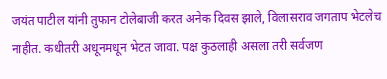जयंत पाटील यांनी तुफान टोलेबाजी करत अनेक दिवस झाले, विलासराव जगताप भेटलेच नाहीत. कधीतरी अधूनमधून भेटत जावा. पक्ष कुठलाही असला तरी सर्वजण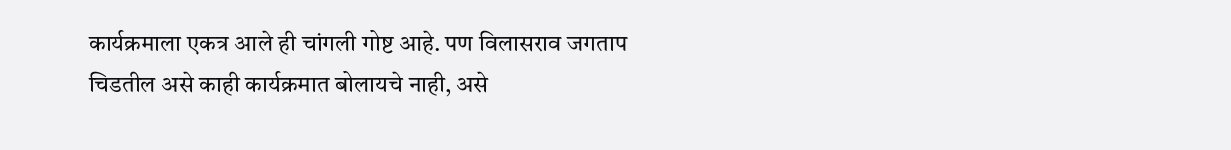कार्यक्रमाला एकत्र आले ही चांगली गोष्ट आहे. पण विलासराव जगताप चिडतील असे काही कार्यक्रमात बोलायचे नाही, असे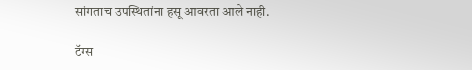सांगताच उपस्थितांना हसू आवरता आले नाही.

टॅग्स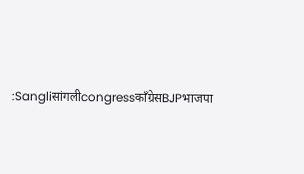:Sangliसांगलीcongressकाँग्रेसBJPभाजपा